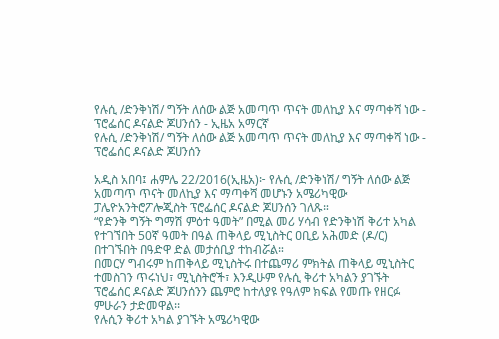የሉሲ /ድንቅነሽ/ ግኝት ለሰው ልጅ አመጣጥ ጥናት መለኪያ እና ማጣቀሻ ነው - ፕሮፌሰር ዶናልድ ጆሀንሰን - ኢዜአ አማርኛ
የሉሲ /ድንቅነሽ/ ግኝት ለሰው ልጅ አመጣጥ ጥናት መለኪያ እና ማጣቀሻ ነው - ፕሮፌሰር ዶናልድ ጆሀንሰን

አዲስ አበባ፤ ሐምሌ 22/2016(ኢዜአ)፦ የሉሲ /ድንቅነሽ/ ግኝት ለሰው ልጅ አመጣጥ ጥናት መለኪያ እና ማጣቀሻ መሆኑን አሜሪካዊው ፓሌዮአንትሮፖሎጂስት ፕሮፌሰር ዶናልድ ጆሀንሰን ገለጹ።
“የድንቅ ግኝት ግማሽ ምዕተ ዓመት” በሚል መሪ ሃሳብ የድንቅነሽ ቅሪተ አካል የተገኘበት 50ኛ ዓመት በዓል ጠቅላይ ሚኒስትር ዐቢይ አሕመድ (ዶ/ር) በተገኙበት በዓድዋ ድል መታሰቢያ ተከብሯል።
በመርሃ ግብሩም ከጠቅላይ ሚኒስትሩ በተጨማሪ ምክትል ጠቅላይ ሚኒስትር ተመስገን ጥሩነህ፣ ሚኒስትሮች፣ እንዲሁም የሉሲ ቅሪተ አካልን ያገኙት ፕሮፌሰር ዶናልድ ጆሀንሰንን ጨምሮ ከተለያዩ የዓለም ክፍል የመጡ የዘርፉ ምሁራን ታድመዋል፡፡
የሉሲን ቅሪተ አካል ያገኙት አሜሪካዊው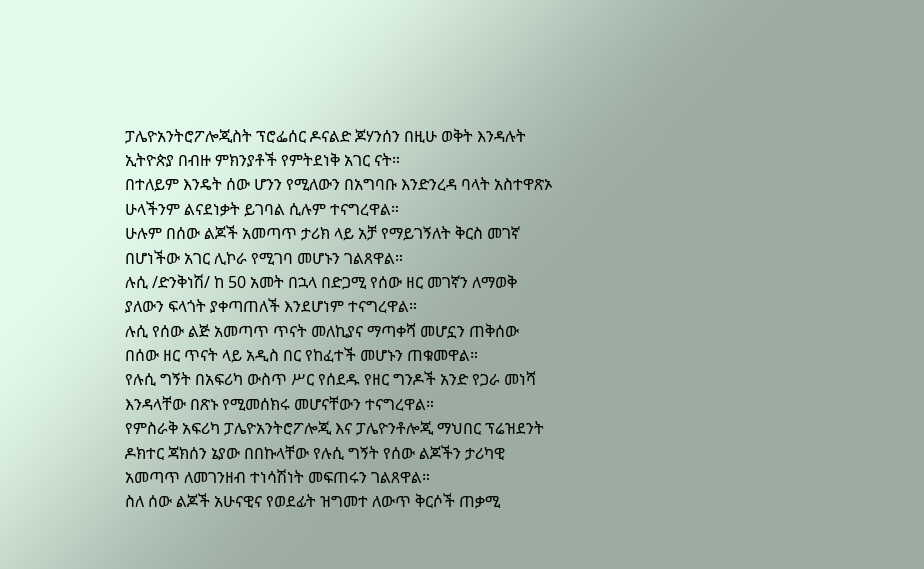ፓሌዮአንትሮፖሎጂስት ፕሮፌሰር ዶናልድ ጆሃንሰን በዚሁ ወቅት እንዳሉት ኢትዮጵያ በብዙ ምክንያቶች የምትደነቅ አገር ናት።
በተለይም እንዴት ሰው ሆንን የሚለውን በአግባቡ እንድንረዳ ባላት አስተዋጽኦ ሁላችንም ልናደነቃት ይገባል ሲሉም ተናግረዋል።
ሁሉም በሰው ልጆች አመጣጥ ታሪክ ላይ አቻ የማይገኝለት ቅርስ መገኛ በሆነችው አገር ሊኮራ የሚገባ መሆኑን ገልጸዋል።
ሉሲ /ድንቅነሽ/ ከ 50 አመት በኋላ በድጋሚ የሰው ዘር መገኛን ለማወቅ ያለውን ፍላጎት ያቀጣጠለች እንደሆነም ተናግረዋል።
ሉሲ የሰው ልጅ አመጣጥ ጥናት መለኪያና ማጣቀሻ መሆኗን ጠቅሰው በሰው ዘር ጥናት ላይ አዲስ በር የከፈተች መሆኑን ጠቁመዋል።
የሉሲ ግኝት በአፍሪካ ውስጥ ሥር የሰደዱ የዘር ግንዶች አንድ የጋራ መነሻ እንዳላቸው በጽኑ የሚመሰክሩ መሆናቸውን ተናግረዋል።
የምስራቅ አፍሪካ ፓሌዮአንትሮፖሎጂ እና ፓሌዮንቶሎጂ ማህበር ፕሬዝደንት ዶክተር ጃክሰን ኔያው በበኩላቸው የሉሲ ግኝት የሰው ልጆችን ታሪካዊ አመጣጥ ለመገንዘብ ተነሳሽነት መፍጠሩን ገልጸዋል።
ስለ ሰው ልጆች አሁናዊና የወደፊት ዝግመተ ለውጥ ቅርሶች ጠቃሚ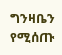ግንዛቤን የሚሰጡ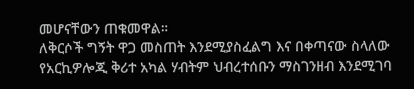መሆናቸውን ጠቁመዋል።
ለቅርሶች ግኝት ዋጋ መስጠት እንደሚያስፈልግ እና በቀጣናው ስላለው የአርኪዎሎጂ ቅሪተ አካል ሃብትም ህብረተሰቡን ማስገንዘብ እንደሚገባ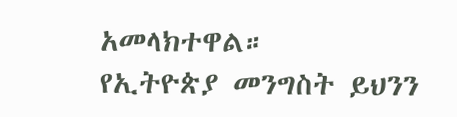አመላክተዋል።
የኢትዮጵያ መንግስት ይህንን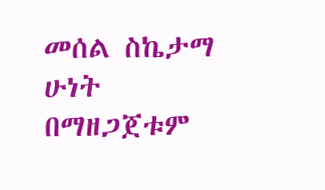መሰል ስኬታማ ሁነት በማዘጋጀቱም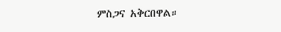ምስጋና አቅርበዋል።